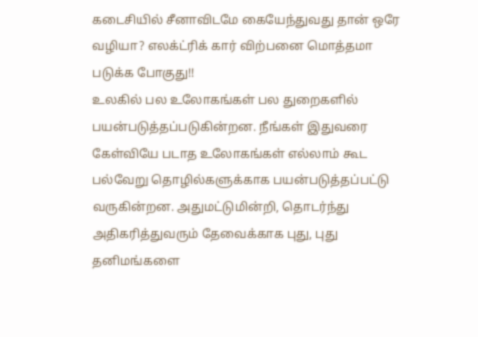கடைசியில் சீனாவிடமே கையேந்துவது தான் ஒரே வழியா? எலக்ட்ரிக் கார் விற்பனை மொத்தமா படுக்க போகுது!!
உலகில் பல உலோகங்கள் பல துறைகளில் பயன்படுத்தப்படுகின்றன. நீங்கள் இதுவரை கேள்வியே படாத உலோகங்கள் எல்லாம் கூட பல்வேறு தொழில்களுக்காக பயன்படுத்தப்பட்டு வருகின்றன. அதுமட்டுமின்றி, தொடர்ந்து அதிகரித்துவரும் தேவைக்காக புது, புது தனிமங்களை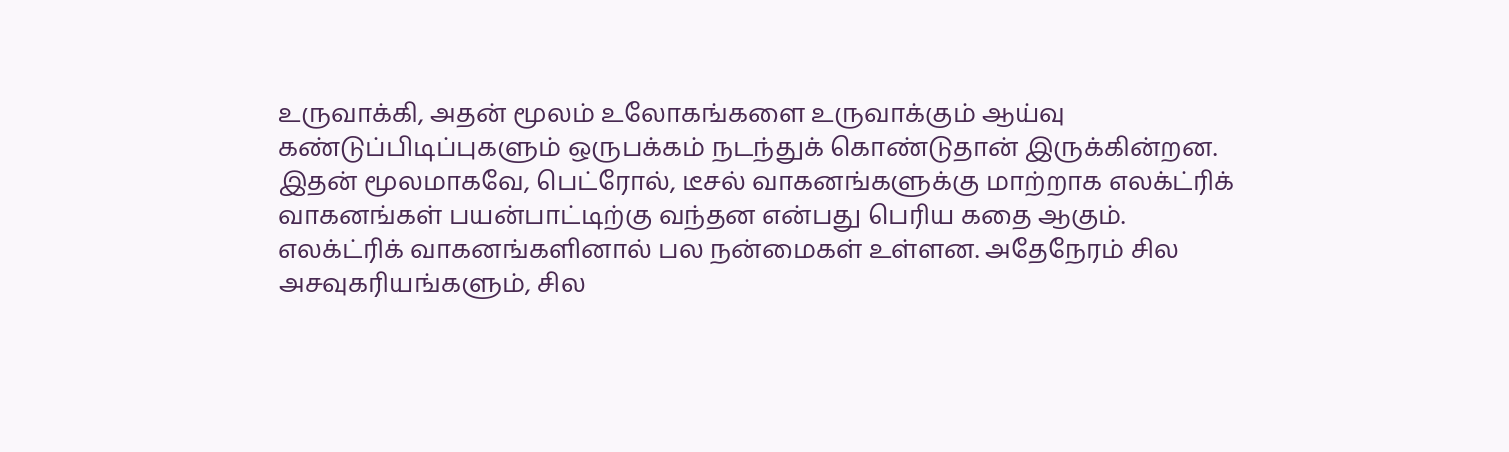உருவாக்கி, அதன் மூலம் உலோகங்களை உருவாக்கும் ஆய்வு கண்டுப்பிடிப்புகளும் ஒருபக்கம் நடந்துக் கொண்டுதான் இருக்கின்றன. இதன் மூலமாகவே, பெட்ரோல், டீசல் வாகனங்களுக்கு மாற்றாக எலக்ட்ரிக் வாகனங்கள் பயன்பாட்டிற்கு வந்தன என்பது பெரிய கதை ஆகும். எலக்ட்ரிக் வாகனங்களினால் பல நன்மைகள் உள்ளன. அதேநேரம் சில அசவுகரியங்களும், சில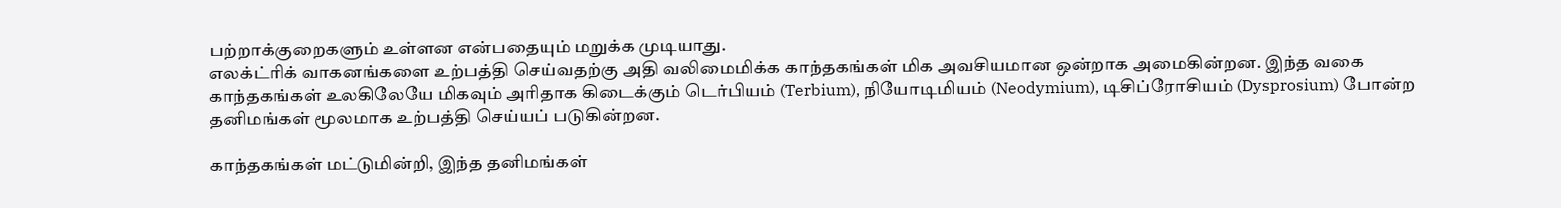பற்றாக்குறைகளும் உள்ளன என்பதையும் மறுக்க முடியாது.
எலக்ட்ரிக் வாகனங்களை உற்பத்தி செய்வதற்கு அதி வலிமைமிக்க காந்தகங்கள் மிக அவசியமான ஒன்றாக அமைகின்றன. இந்த வகை காந்தகங்கள் உலகிலேயே மிகவும் அரிதாக கிடைக்கும் டெர்பியம் (Terbium), நியோடிமியம் (Neodymium), டிசிப்ரோசியம் (Dysprosium) போன்ற தனிமங்கள் மூலமாக உற்பத்தி செய்யப் படுகின்றன.

காந்தகங்கள் மட்டுமின்றி, இந்த தனிமங்கள்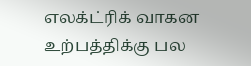எலக்ட்ரிக் வாகன உற்பத்திக்கு பல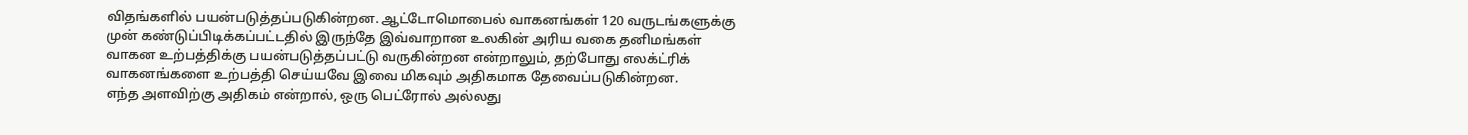விதங்களில் பயன்படுத்தப்படுகின்றன. ஆட்டோமொபைல் வாகனங்கள் 120 வருடங்களுக்கு முன் கண்டுப்பிடிக்கப்பட்டதில் இருந்தே இவ்வாறான உலகின் அரிய வகை தனிமங்கள் வாகன உற்பத்திக்கு பயன்படுத்தப்பட்டு வருகின்றன என்றாலும், தற்போது எலக்ட்ரிக் வாகனங்களை உற்பத்தி செய்யவே இவை மிகவும் அதிகமாக தேவைப்படுகின்றன.
எந்த அளவிற்கு அதிகம் என்றால், ஒரு பெட்ரோல் அல்லது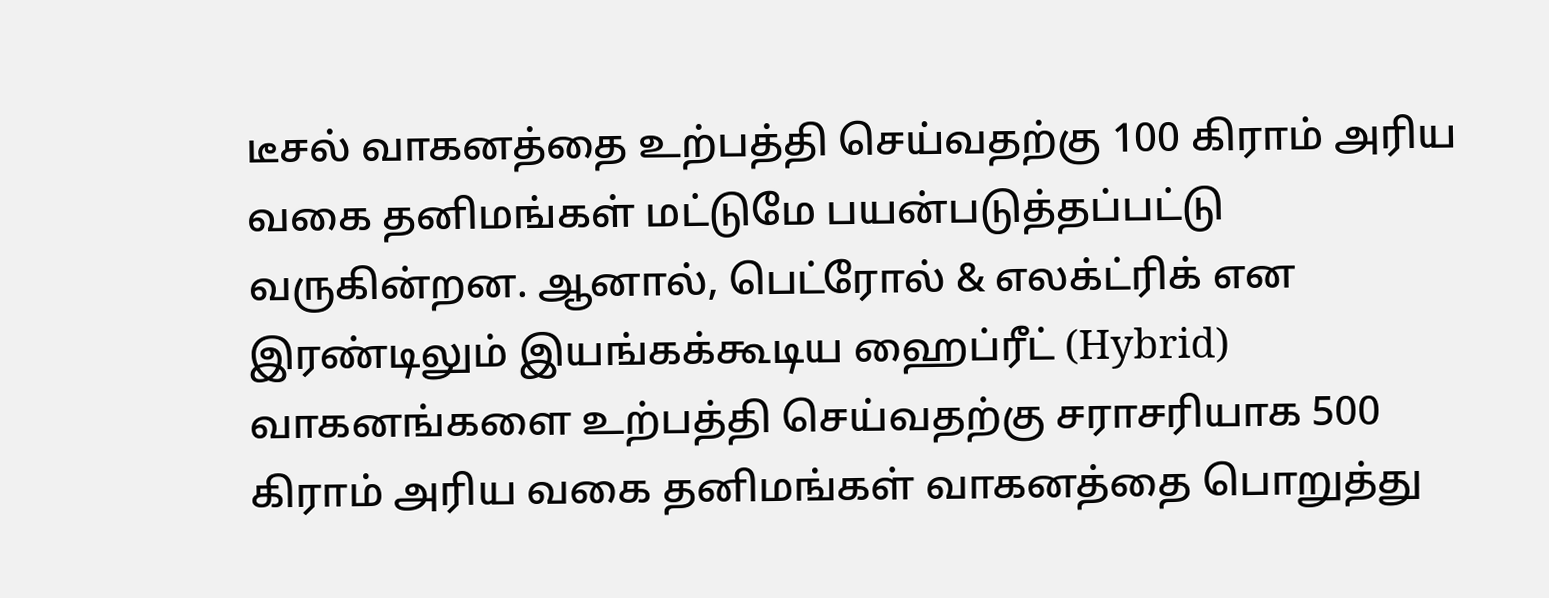டீசல் வாகனத்தை உற்பத்தி செய்வதற்கு 100 கிராம் அரிய வகை தனிமங்கள் மட்டுமே பயன்படுத்தப்பட்டு வருகின்றன. ஆனால், பெட்ரோல் & எலக்ட்ரிக் என இரண்டிலும் இயங்கக்கூடிய ஹைப்ரீட் (Hybrid) வாகனங்களை உற்பத்தி செய்வதற்கு சராசரியாக 500 கிராம் அரிய வகை தனிமங்கள் வாகனத்தை பொறுத்து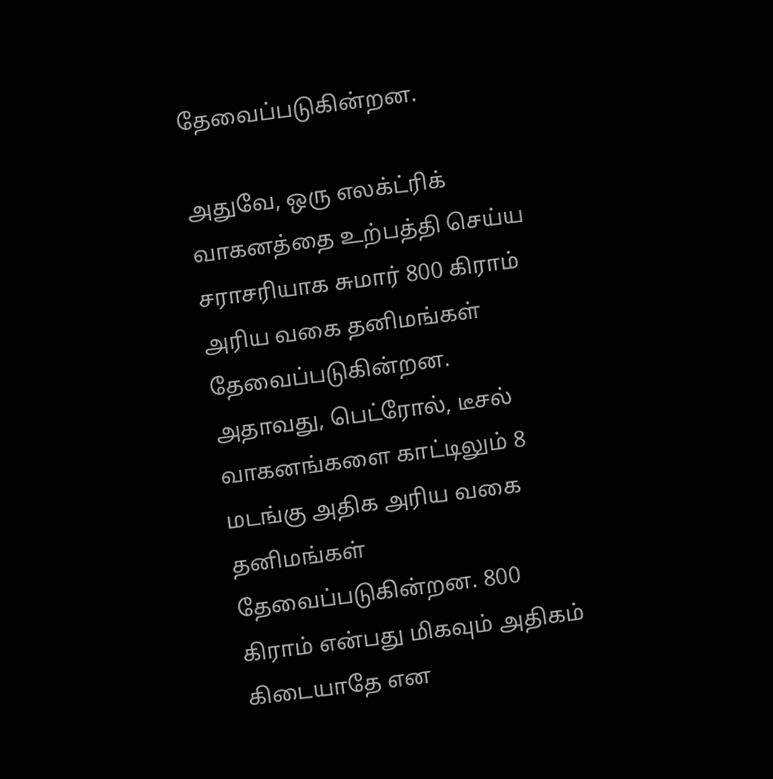தேவைப்படுகின்றன.

அதுவே, ஒரு எலக்ட்ரிக் வாகனத்தை உற்பத்தி செய்ய சராசரியாக சுமார் 800 கிராம் அரிய வகை தனிமங்கள் தேவைப்படுகின்றன. அதாவது, பெட்ரோல், டீசல் வாகனங்களை காட்டிலும் 8 மடங்கு அதிக அரிய வகை தனிமங்கள் தேவைப்படுகின்றன. 800 கிராம் என்பது மிகவும் அதிகம் கிடையாதே என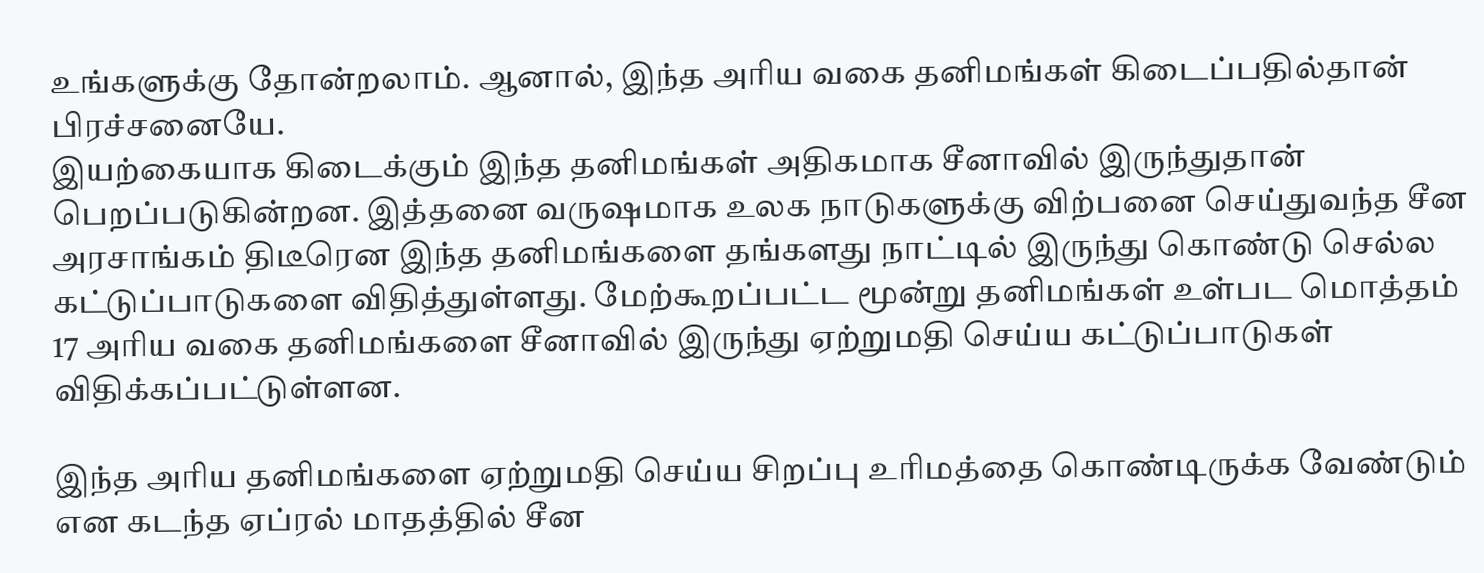உங்களுக்கு தோன்றலாம். ஆனால், இந்த அரிய வகை தனிமங்கள் கிடைப்பதில்தான் பிரச்சனையே.
இயற்கையாக கிடைக்கும் இந்த தனிமங்கள் அதிகமாக சீனாவில் இருந்துதான் பெறப்படுகின்றன. இத்தனை வருஷமாக உலக நாடுகளுக்கு விற்பனை செய்துவந்த சீன அரசாங்கம் திடீரென இந்த தனிமங்களை தங்களது நாட்டில் இருந்து கொண்டு செல்ல கட்டுப்பாடுகளை விதித்துள்ளது. மேற்கூறப்பட்ட மூன்று தனிமங்கள் உள்பட மொத்தம் 17 அரிய வகை தனிமங்களை சீனாவில் இருந்து ஏற்றுமதி செய்ய கட்டுப்பாடுகள் விதிக்கப்பட்டுள்ளன.

இந்த அரிய தனிமங்களை ஏற்றுமதி செய்ய சிறப்பு உரிமத்தை கொண்டிருக்க வேண்டும் என கடந்த ஏப்ரல் மாதத்தில் சீன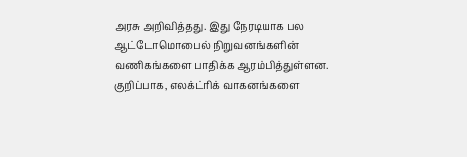அரசு அறிவித்தது. இது நேரடியாக பல ஆட்டோமொபைல் நிறுவனங்களின் வணிகங்களை பாதிக்க ஆரம்பித்துள்ளன. குறிப்பாக, எலக்ட்ரிக் வாகனங்களை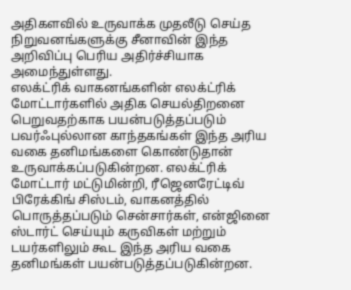அதிகளவில் உருவாக்க முதலீடு செய்த நிறுவனங்களுக்கு சீனாவின் இந்த அறிவிப்பு பெரிய அதிர்ச்சியாக அமைந்துள்ளது.
எலக்ட்ரிக் வாகனங்களின் எலக்ட்ரிக் மோட்டார்களில் அதிக செயல்திறனை பெறுவதற்காக பயன்படுத்தப்படும் பவர்ஃபுல்லான காந்தகங்கள் இந்த அரிய வகை தனிமங்களை கொண்டுதான் உருவாக்கப்படுகின்றன. எலக்ட்ரிக் மோட்டார் மட்டுமின்றி, ரீஜெனரேட்டிவ் பிரேக்கிங் சிஸ்டம், வாகனத்தில் பொருத்தப்படும் சென்சார்கள், என்ஜினை ஸ்டார்ட் செய்யும் கருவிகள் மற்றும் டயர்களிலும் கூட இந்த அரிய வகை தனிமங்கள் பயன்படுத்தப்படுகின்றன.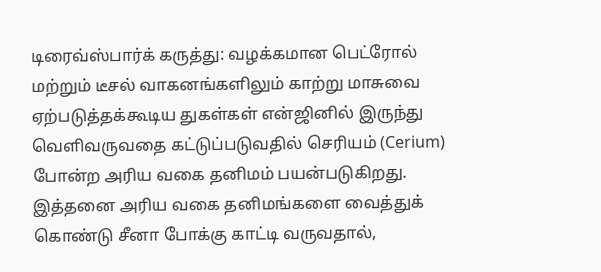டிரைவ்ஸ்பார்க் கருத்து: வழக்கமான பெட்ரோல் மற்றும் டீசல் வாகனங்களிலும் காற்று மாசுவை ஏற்படுத்தக்கூடிய துகள்கள் என்ஜினில் இருந்து வெளிவருவதை கட்டுப்படுவதில் செரியம் (Cerium) போன்ற அரிய வகை தனிமம் பயன்படுகிறது. இத்தனை அரிய வகை தனிமங்களை வைத்துக் கொண்டு சீனா போக்கு காட்டி வருவதால்,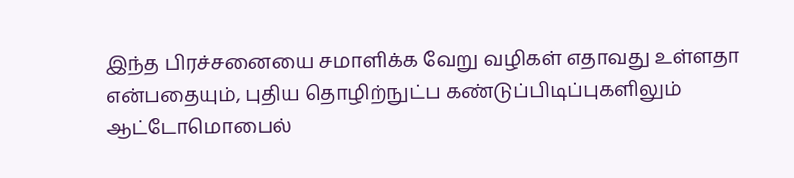இந்த பிரச்சனையை சமாளிக்க வேறு வழிகள் எதாவது உள்ளதா என்பதையும், புதிய தொழிற்நுட்ப கண்டுப்பிடிப்புகளிலும் ஆட்டோமொபைல்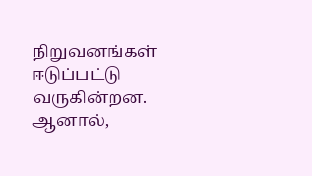நிறுவனங்கள் ஈடுப்பட்டு வருகின்றன. ஆனால்,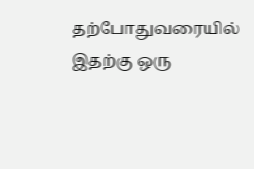தற்போதுவரையில் இதற்கு ஒரு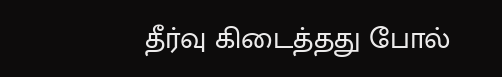தீர்வு கிடைத்தது போல்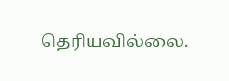தெரியவில்லை.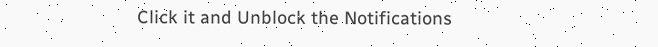Click it and Unblock the Notifications